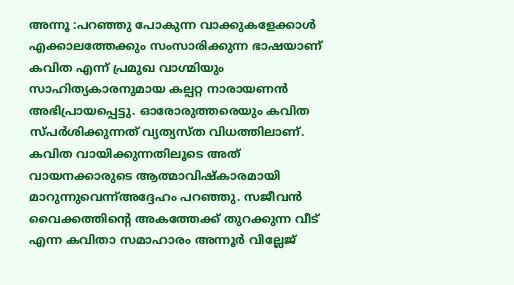അന്നൂ :പറഞ്ഞു പോകുന്ന വാക്കുകളേക്കാൾ എക്കാലത്തേക്കും സംസാരിക്കുന്ന ഭാഷയാണ് കവിത എന്ന് പ്രമുഖ വാഗ്മിയും സാഹിത്യകാരനുമായ കല്പറ്റ നാരായണൻ അഭിപ്രായപ്പെട്ടു. ഓരോരുത്തരെയും കവിത സ്പർശിക്കുന്നത് വ്യത്യസ്ത വിധത്തിലാണ്. കവിത വായിക്കുന്നതിലൂടെ അത് വായനക്കാരുടെ ആത്മാവിഷ്കാരമായി മാറുന്നുവെന്ന്അദ്ദേഹം പറഞ്ഞു. സജീവൻ വൈക്കത്തിൻ്റെ അകത്തേക്ക് തുറക്കുന്ന വീട് എന്ന കവിതാ സമാഹാരം അന്നൂർ വില്ലേജ്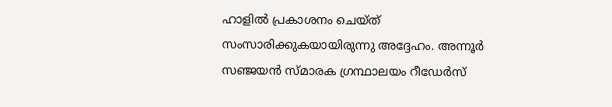ഹാളിൽ പ്രകാശനം ചെയ്ത് സംസാരിക്കുകയായിരുന്നു അദ്ദേഹം. അന്നൂർ സഞ്ജയൻ സ്മാരക ഗ്രന്ഥാലയം റീഡേർസ്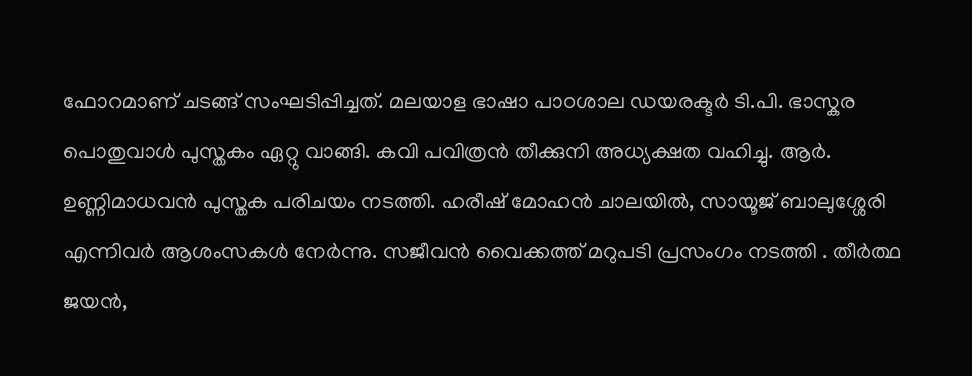ഫോറമാണ് ചടങ്ങ് സംഘടിപ്പിച്ചത്. മലയാള ഭാഷാ പാഠശാല ഡയരക്ടർ ടി.പി. ഭാസ്കര പൊതുവാൾ പുസ്തകം ഏറ്റു വാങ്ങി. കവി പവിത്രൻ തീക്കുനി അധ്യക്ഷത വഹിച്ചു. ആർ. ഉണ്ണിമാധവൻ പുസ്തക പരിചയം നടത്തി. ഹരീഷ് മോഹൻ ചാലയിൽ, സായൂജ് ബാലുശ്ശേരി എന്നിവർ ആശംസകൾ നേർന്നു. സജീവൻ വൈക്കത്ത് മറുപടി പ്രസംഗം നടത്തി . തീർത്ഥ ജയൻ,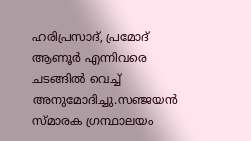ഹരിപ്രസാദ്, പ്രമോദ് ആണൂർ എന്നിവരെ ചടങ്ങിൽ വെച്ച് അനുമോദിച്ചു.സഞ്ജയൻ സ്മാരക ഗ്രന്ഥാലയം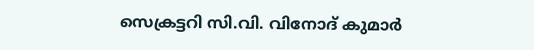സെക്രട്ടറി സി.വി. വിനോദ് കുമാർ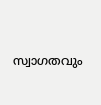സ്വാഗതവും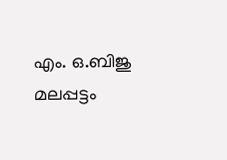എം. ഒ.ബിജു മലപ്പട്ടം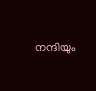നന്ദിയും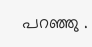പറഞ്ഞു .